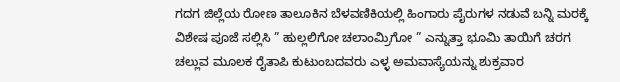ಗದಗ ಜಿಲ್ಲೆಯ ರೋಣ ತಾಲೂಕಿನ ಬೆಳವಣಿಕಿಯಲ್ಲಿ ಹಿಂಗಾರು ಪೈರುಗಳ ನಡುವೆ ಬನ್ನಿ ಮರಕ್ಕೆ ವಿಶೇಷ ಪೂಜೆ ಸಲ್ಲಿಸಿ ” ಹುಲ್ಲಲಿಗೋ ಚಲಾಂಮ್ರಿಗೋ ” ಎನ್ನುತ್ತಾ ಭೂಮಿ ತಾಯಿಗೆ ಚರಗ ಚಲ್ಲುವ ಮೂಲಕ ರೈತಾಪಿ ಕುಟುಂಬದವರು ಎಳ್ಳ ಅಮವಾಸ್ಯೆಯನ್ನು ಶುಕ್ರವಾರ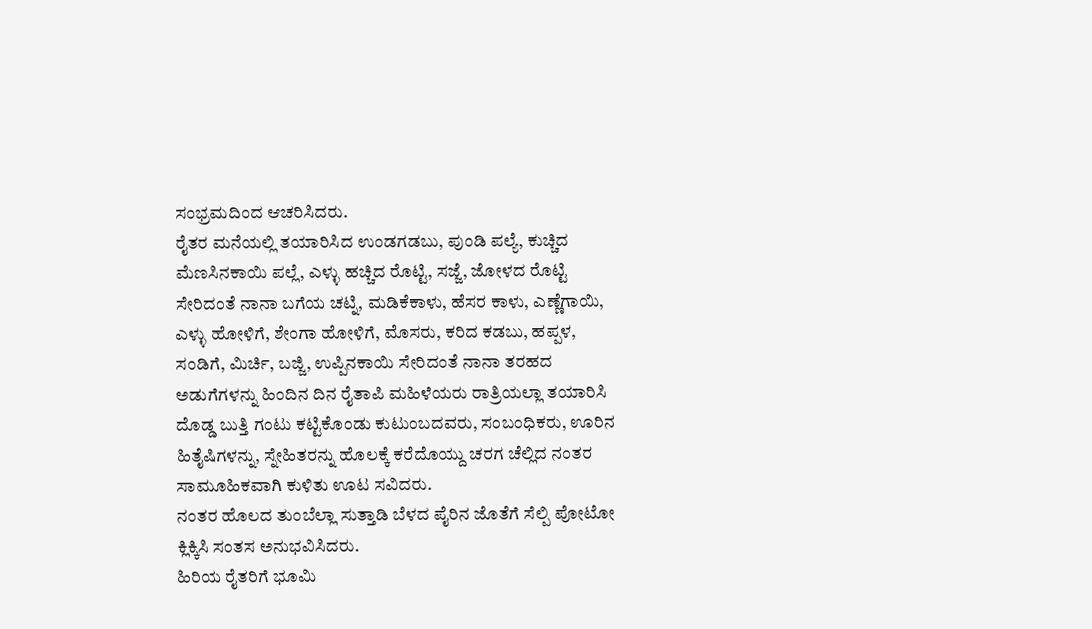ಸಂಭ್ರಮದಿಂದ ಆಚರಿಸಿದರು.
ರೈತರ ಮನೆಯಲ್ಲಿ ತಯಾರಿಸಿದ ಉಂಡಗಡಬು, ಪುಂಡಿ ಪಲ್ಯೆ, ಕುಚ್ಚಿದ ಮೆಣಸಿನಕಾಯಿ ಪಲ್ಲೆ, ಎಳ್ಳು ಹಚ್ಚಿದ ರೊಟ್ಟಿ, ಸಜ್ಜೆ, ಜೋಳದ ರೊಟ್ಟಿ ಸೇರಿದಂತೆ ನಾನಾ ಬಗೆಯ ಚಟ್ನಿ, ಮಡಿಕೆಕಾಳು, ಹೆಸರ ಕಾಳು, ಎಣ್ಣೆಗಾಯಿ, ಎಳ್ಳು ಹೋಳಿಗೆ, ಶೇಂಗಾ ಹೋಳಿಗೆ, ಮೊಸರು, ಕರಿದ ಕಡಬು, ಹಪ್ಪಳ, ಸಂಡಿಗೆ, ಮಿರ್ಚಿ, ಬಜ್ಜಿ, ಉಪ್ಪಿನಕಾಯಿ ಸೇರಿದಂತೆ ನಾನಾ ತರಹದ ಅಡುಗೆಗಳನ್ನು ಹಿಂದಿನ ದಿನ ರೈತಾಪಿ ಮಹಿಳೆಯರು ರಾತ್ರಿಯಲ್ಲಾ ತಯಾರಿಸಿ ದೊಡ್ಡ ಬುತ್ತಿ ಗಂಟು ಕಟ್ಟಿಕೊಂಡು ಕುಟುಂಬದವರು, ಸಂಬಂಧಿಕರು, ಊರಿನ ಹಿತೈಷಿಗಳನ್ನು, ಸ್ನೇಹಿತರನ್ನು ಹೊಲಕ್ಕೆ ಕರೆದೊಯ್ದು ಚರಗ ಚೆಲ್ಲಿದ ನಂತರ ಸಾಮೂಹಿಕವಾಗಿ ಕುಳಿತು ಊಟ ಸವಿದರು.
ನಂತರ ಹೊಲದ ತುಂಬೆಲ್ಲಾ ಸುತ್ತಾಡಿ ಬೆಳದ ಪೈರಿನ ಜೊತೆಗೆ ಸೆಲ್ಪಿ ಪೋಟೋ ಕ್ಲಿಕ್ಕಿಸಿ ಸಂತಸ ಅನುಭವಿಸಿದರು.
ಹಿರಿಯ ರೈತರಿಗೆ ಭೂಮಿ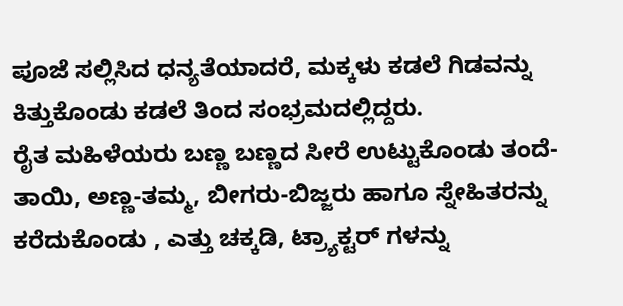ಪೂಜೆ ಸಲ್ಲಿಸಿದ ಧನ್ಯತೆಯಾದರೆ, ಮಕ್ಕಳು ಕಡಲೆ ಗಿಡವನ್ನು ಕಿತ್ತುಕೊಂಡು ಕಡಲೆ ತಿಂದ ಸಂಭ್ರಮದಲ್ಲಿದ್ದರು.
ರೈತ ಮಹಿಳೆಯರು ಬಣ್ಣ ಬಣ್ಣದ ಸೀರೆ ಉಟ್ಟುಕೊಂಡು ತಂದೆ-ತಾಯಿ, ಅಣ್ಣ-ತಮ್ಮ, ಬೀಗರು-ಬಿಜ್ಜರು ಹಾಗೂ ಸ್ನೇಹಿತರನ್ನು ಕರೆದುಕೊಂಡು , ಎತ್ತು ಚಕ್ಕಡಿ, ಟ್ರ್ಯಾಕ್ಟರ್ ಗಳನ್ನು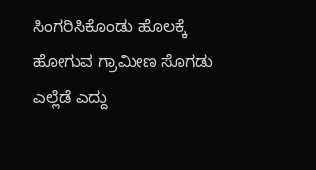ಸಿಂಗರಿಸಿಕೊಂಡು ಹೊಲಕ್ಕೆ ಹೋಗುವ ಗ್ರಾಮೀಣ ಸೊಗಡು ಎಲ್ಲೆಡೆ ಎದ್ದು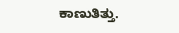ಕಾಣುತಿತ್ತು.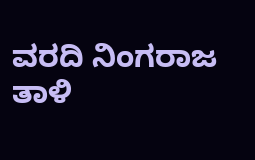ವರದಿ ನಿಂಗರಾಜ ತಾಳಿ